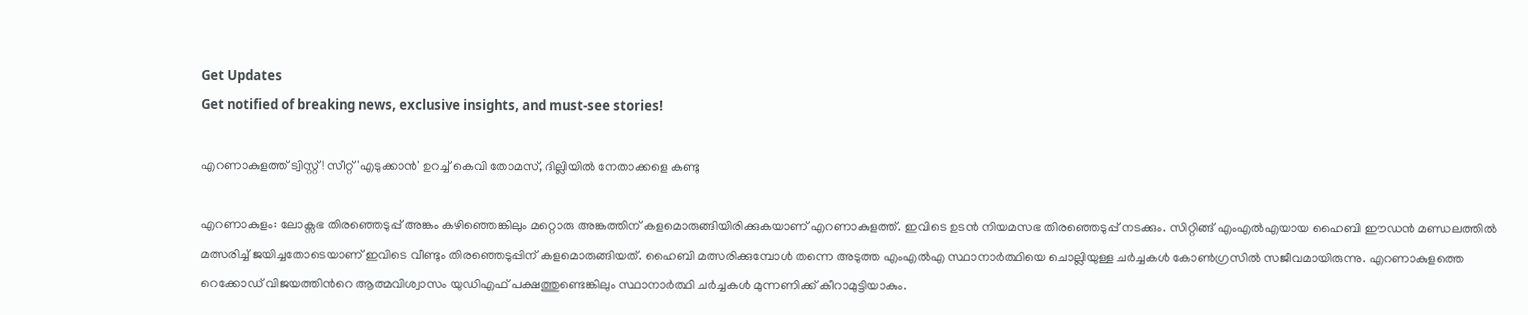Get Updates
Get notified of breaking news, exclusive insights, and must-see stories!

എറണാകുളത്ത് ട്വിസ്റ്റ്! സീറ്റ് 'എടുക്കാന്‍' ഉറച്ച് കെവി തോമസ്, ദില്ലിയില്‍ നേതാക്കളെ കണ്ടു

എറണാകുളം: ലോക്സഭ തിര‍ഞ്ഞെടുപ്പ് അങ്കം കഴിഞ്ഞെങ്കിലും മറ്റൊരു അങ്കത്തിന് കളമൊരുങ്ങിയിരിക്കുകയാണ് എറണാകുളത്ത്. ഇവിടെ ഉടന്‍ നിയമസഭ തിരഞ്ഞെടുപ്പ് നടക്കും. സിറ്റിങ്ങ് എംഎല്‍എയായ ഹൈബി ഈഡന്‍ മണ്ഡലത്തില്‍ മത്സരിച്ച് ജയിച്ചതോടെയാണ് ഇവിടെ വീണ്ടും തിരഞ്ഞെടുപ്പിന് കളമൊരുങ്ങിയത്. ഹൈബി മത്സരിക്കുമ്പോള്‍ തന്നെ അടുത്ത എംഎല്‍എ സ്ഥാനാര്‍ത്ഥിയെ ചൊല്ലിയുള്ള ചര്‍ച്ചകള്‍ കോണ്‍ഗ്രസില്‍ സജീവമായിരുന്നു. എറണാകുളത്തെ റെക്കോഡ് വിജയത്തിന്‍റെ ആത്മവിശ്വാസം യുഡിഎഫ് പക്ഷത്തുണ്ടെങ്കിലും സ്ഥാനാര്‍ത്ഥി ചര്‍ച്ചകള്‍ മുന്നണിക്ക് കീറാമുട്ടിയാകും.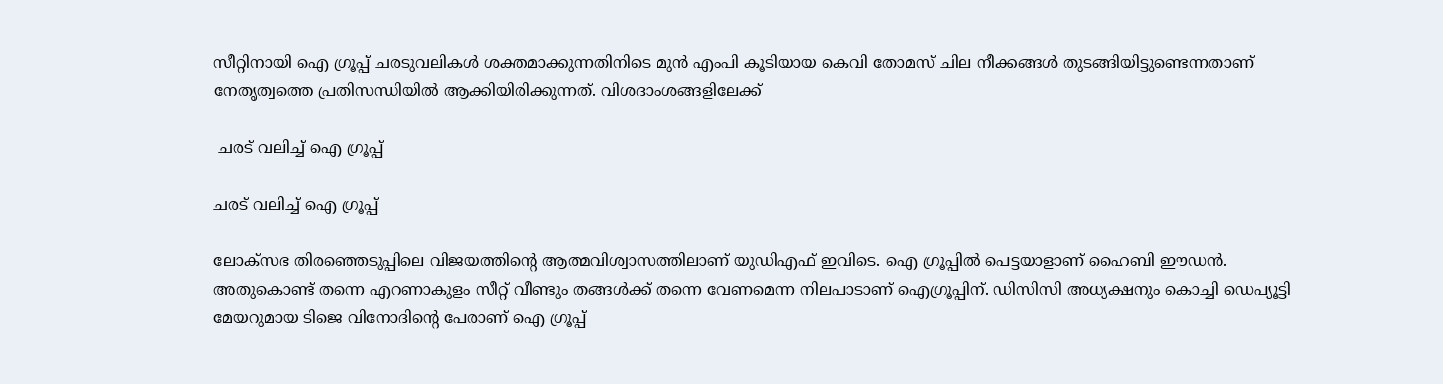സീറ്റിനായി ഐ ഗ്രൂപ്പ് ചരടുവലികള്‍ ശക്തമാക്കുന്നതിനിടെ മുന്‍ എംപി കൂടിയായ കെവി തോമസ് ചില നീക്കങ്ങള്‍ തുടങ്ങിയിട്ടുണ്ടെന്നതാണ് നേതൃത്വത്തെ പ്രതിസന്ധിയില്‍ ആക്കിയിരിക്കുന്നത്. വിശദാംശങ്ങളിലേക്ക്

 ചരട് വലിച്ച് ഐ ഗ്രൂപ്പ്

ചരട് വലിച്ച് ഐ ഗ്രൂപ്പ്

ലോക്സഭ തിരഞ്ഞെടുപ്പിലെ വിജയത്തിന്‍റെ ആത്മവിശ്വാസത്തിലാണ് യുഡിഎഫ് ഇവിടെ. ഐ ഗ്രൂപ്പില്‍ പെട്ടയാളാണ് ഹൈബി ഈഡന്‍. അതുകൊണ്ട് തന്നെ എറണാകുളം സീറ്റ് വീണ്ടും തങ്ങള്‍ക്ക് തന്നെ വേണമെന്ന നിലപാടാണ് ഐഗ്രൂപ്പിന്. ഡിസിസി അധ്യക്ഷനും കൊച്ചി ഡെപ്യൂട്ടി മേയറുമായ ടിജെ വിനോദിന്‍റെ പേരാണ് ഐ ഗ്രൂപ്പ്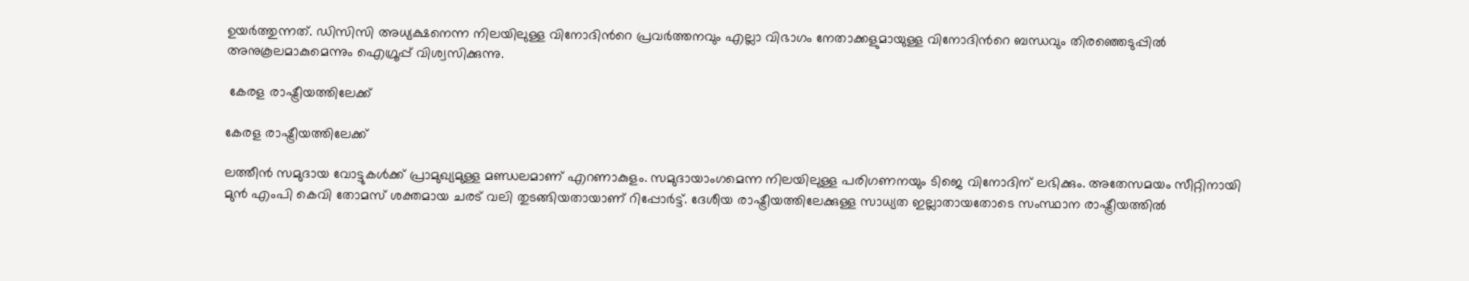ഉയര്‍ത്തുന്നത്. ഡിസിസി അധ്യക്ഷനെന്ന നിലയിലുള്ള വിനോദിന്‍റെ പ്രവര്‍ത്തനവും എല്ലാ വിഭാഗം നേതാക്കളുമായുള്ള വിനോദിന്‍റെ ബന്ധവും തിരഞ്ഞെടുപ്പില്‍ അനുകൂലമാകുമെന്നും ഐഗ്രൂപ്പ് വിശ്വസിക്കുന്നു.

 കേരള രാഷ്ട്രീയത്തിലേക്ക്

കേരള രാഷ്ട്രീയത്തിലേക്ക്

ലത്തീന്‍ സമുദായ വോട്ടുകള്‍ക്ക് പ്രാമുഖ്യമുള്ള മണ്ഡലമാണ് എറണാകുളം. സമുദായാംഗമെന്ന നിലയിലുള്ള പരിഗണനയും ടിജെ വിനോദിന് ലഭിക്കും. അതേസമയം സീറ്റിനായി മുന്‍ എംപി കെവി തോമസ് ശക്തമായ ചരട് വലി തുടങ്ങിയതായാണ് റിപ്പോര്‍ട്ട്. ദേശീയ രാഷ്ട്രീയത്തിലേക്കുള്ള സാധ്യത ഇല്ലാതായതോടെ സംസ്ഥാന രാഷ്ട്രീയത്തില്‍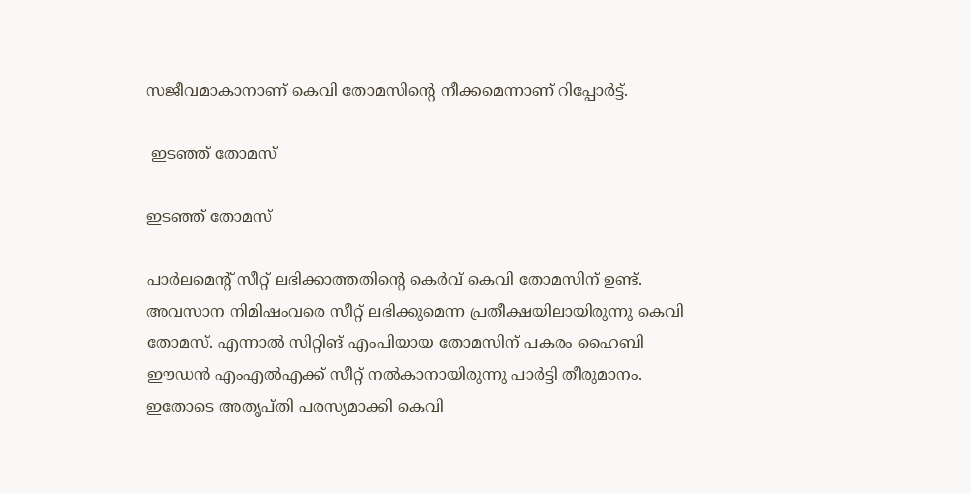സജീവമാകാനാണ് കെവി തോമസിന്‍റെ നീക്കമെന്നാണ് റിപ്പോര്‍ട്ട്.

 ഇടഞ്ഞ് തോമസ്

ഇടഞ്ഞ് തോമസ്

പാര്‍ലമെന്‍റ് സീറ്റ് ലഭിക്കാത്തതിന്‍റെ കെര്‍വ് കെവി തോമസിന് ഉണ്ട്. അവസാന നിമിഷംവരെ സീറ്റ് ലഭിക്കുമെന്ന പ്രതീക്ഷയിലായിരുന്നു കെവി തോമസ്. എന്നാല്‍ സിറ്റിങ് എംപിയായ തോമസിന് പകരം ഹൈബി ഈഡന്‍ എംഎല്‍എക്ക് സീറ്റ് നല്‍കാനായിരുന്നു പാര്‍ട്ടി തീരുമാനം. ഇതോടെ അതൃപ്തി പരസ്യമാക്കി കെവി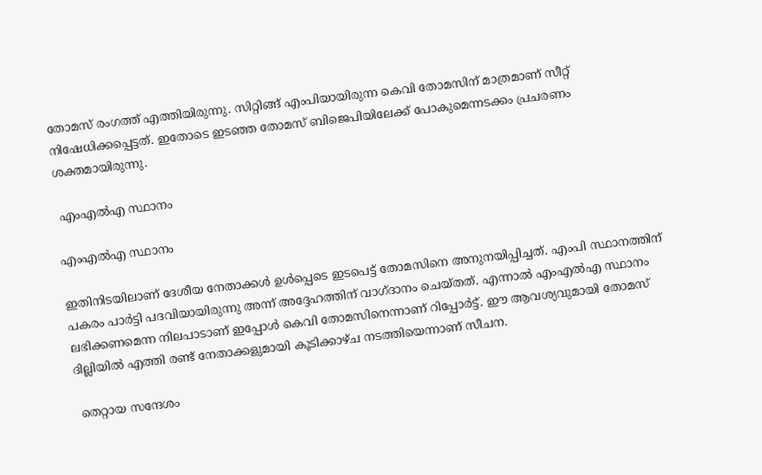തോമസ് രംഗത്ത് എത്തിയിരുന്നു. സിറ്റിങ്ങ് എംപിയായിരുന്ന കെവി തോമസിന് മാത്രമാണ് സീറ്റ് നിഷേധിക്കപ്പെട്ടത്. ഇതോടെ ഇടഞ്ഞ തോമസ് ബിജെപിയിലേക്ക് പോകുമെന്നടക്കം പ്രചരണം ശക്തമായിരുന്നു.

 എംഎല്‍എ സ്ഥാനം

എംഎല്‍എ സ്ഥാനം

ഇതിനിടയിലാണ് ദേശീയ നേതാക്കള്‍ ഉള്‍പ്പെടെ ഇടപെട്ട് തോമസിനെ അനുനയിപ്പിച്ചത്. എംപി സ്ഥാനത്തിന് പകരം പാര്‍ട്ടി പദവിയായിരുന്നു അന്ന് അദ്ദേഹത്തിന് വാഗ്ദാനം ചെയ്തത്. എന്നാല്‍ എംഎല്‍എ സ്ഥാനം ലഭിക്കണമെന്ന നിലപാടാണ് ഇപ്പോള്‍ കെവി തോമസിനെന്നാണ് റിപ്പോര്‍ട്ട്. ഈ ആവശ്യവുമായി തോമസ് ദില്ലിയില്‍ എത്തി രണ്ട് നേതാക്കളുമായി കൂടിക്കാഴ്ച നടത്തിയെന്നാണ് സീചന.

 തെറ്റായ സന്ദേശം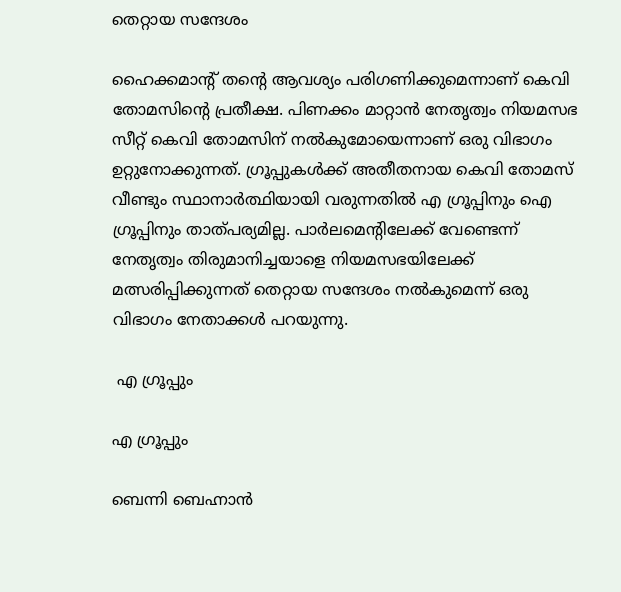തെറ്റായ സന്ദേശം

ഹൈക്കമാന്‍റ് തന്‍റെ ആവശ്യം പരിഗണിക്കുമെന്നാണ് കെവി തോമസിന്‍റെ പ്രതീക്ഷ. പിണക്കം മാറ്റാന്‍ നേതൃത്വം നിയമസഭ സീറ്റ് കെവി തോമസിന് നല്‍കുമോയെന്നാണ് ഒരു വിഭാഗം ഉറ്റുനോക്കുന്നത്. ഗ്രൂപ്പുകള്‍ക്ക് അതീതനായ കെവി തോമസ് വീണ്ടും സ്ഥാനാര്‍ത്ഥിയായി വരുന്നതില്‍ എ ഗ്രൂപ്പിനും ഐ ഗ്രൂപ്പിനും താത്പര്യമില്ല. പാര്‍ലമെന്‍റിലേക്ക് വേണ്ടെന്ന് നേതൃത്വം തിരുമാനിച്ചയാളെ നിയമസഭയിലേക്ക് മത്സരിപ്പിക്കുന്നത് തെറ്റായ സന്ദേശം നല്‍കുമെന്ന് ഒരു വിഭാഗം നേതാക്കള്‍ പറയുന്നു.

 എ ഗ്രൂപ്പും

എ ഗ്രൂപ്പും

ബെന്നി ബെഹ്നാന്‍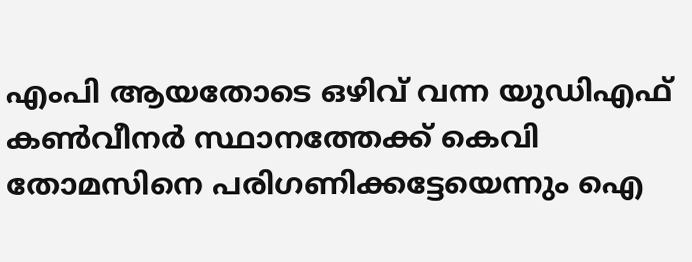എംപി ആയതോടെ ഒഴിവ് വന്ന യുഡിഎഫ് കണ്‍വീനര്‍ സ്ഥാനത്തേക്ക് കെവി തോമസിനെ പരിഗണിക്കട്ടേയെന്നും ഐ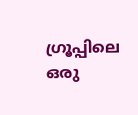ഗ്രൂപ്പിലെ ഒരു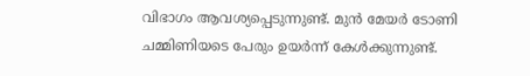വിഭാഗം ആവശ്യപ്പെടുന്നുണ്ട്. മുന്‍ മേയര്‍ ടോണി ചമ്മിണിയടെ പേരും ഉയര്‍ന്ന് കേള്‍ക്കുന്നുണ്ട്.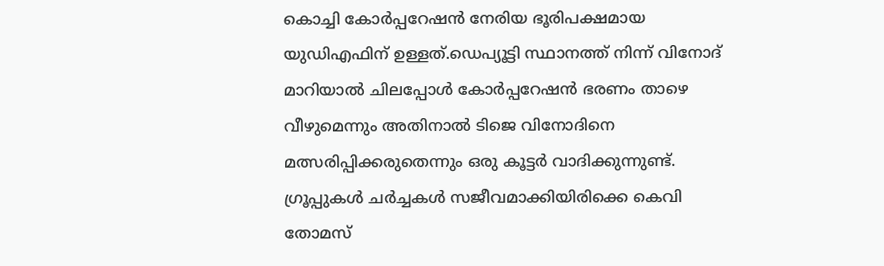കൊച്ചി കോര്‍പ്പറേഷന്‍ നേരിയ ഭൂരിപക്ഷമായ യുഡിഎഫിന് ഉള്ളത്.ഡെപ്യൂട്ടി സ്ഥാനത്ത് നിന്ന് വിനോദ് മാറിയാല്‍ ചിലപ്പോള്‍ കോര്‍പ്പറേഷന്‍ ഭരണം താഴെ വീഴുമെന്നും അതിനാല്‍ ടിജെ വിനോദിനെ മത്സരിപ്പിക്കരുതെന്നും ഒരു കൂട്ടര്‍ വാദിക്കുന്നുണ്ട്. ഗ്രൂപ്പുകള്‍ ചര്‍ച്ചകള്‍ സജീവമാക്കിയിരിക്കെ കെവി തോമസ്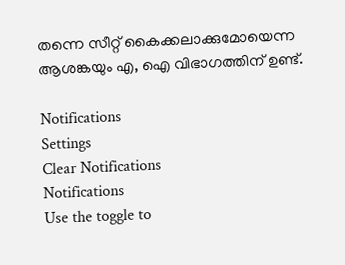തന്നെ സീറ്റ് കൈക്കലാക്കുമോയെന്ന ആശങ്കയും എ, ഐ വിഭാഗത്തിന് ഉണ്ട്.

Notifications
Settings
Clear Notifications
Notifications
Use the toggle to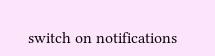switch on notifications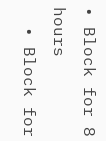• Block for 8 hours
  • Block for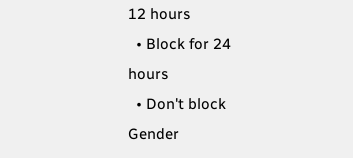12 hours
  • Block for 24 hours
  • Don't block
Gender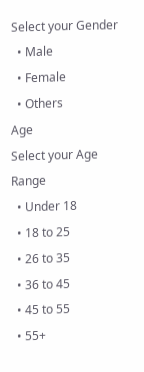Select your Gender
  • Male
  • Female
  • Others
Age
Select your Age Range
  • Under 18
  • 18 to 25
  • 26 to 35
  • 36 to 45
  • 45 to 55
  • 55+